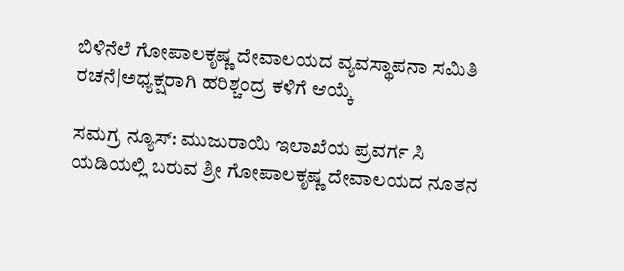ಬಿಳಿನೆಲೆ ಗೋಪಾಲಕೃಷ್ಣ ದೇವಾಲಯದ ವ್ಯವಸ್ಥಾಪನಾ ಸಮಿತಿ ರಚನೆ|ಅಧ್ಯಕ್ಷರಾಗಿ ಹರಿಶ್ಚಂದ್ರ ಕಳಿಗೆ ಆಯ್ಕೆ

ಸಮಗ್ರ ನ್ಯೂಸ್: ಮುಜುರಾಯಿ ಇಲಾಖೆಯ ಪ್ರವರ್ಗ ಸಿ ಯಡಿಯಲ್ಲಿ ಬರುವ ಶ್ರೀ ಗೋಪಾಲಕೃಷ್ಣ ದೇವಾಲಯದ ನೂತನ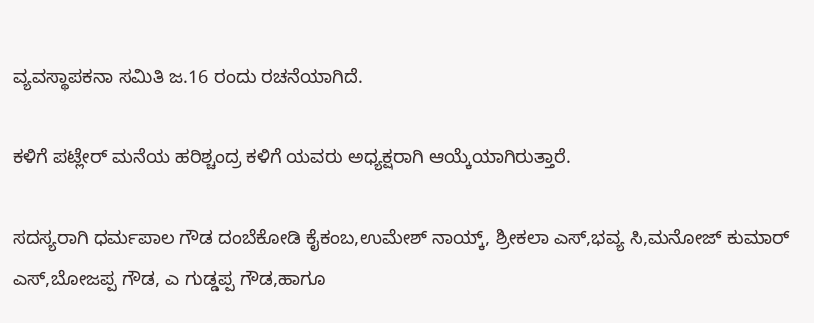ವ್ಯವಸ್ಥಾಪಕನಾ ಸಮಿತಿ ಜ.16 ರಂದು ರಚನೆಯಾಗಿದೆ.

ಕಳಿಗೆ ಪಟ್ಲೇರ್ ಮನೆಯ ಹರಿಶ್ಚಂದ್ರ ಕಳಿಗೆ ಯವರು ಅಧ್ಯಕ್ಷರಾಗಿ ಆಯ್ಕೆಯಾಗಿರುತ್ತಾರೆ.

ಸದಸ್ಯರಾಗಿ ಧರ್ಮಪಾಲ ಗೌಡ ದಂಬೆಕೋಡಿ ಕೈಕಂಬ,ಉಮೇಶ್ ನಾಯ್ಕ್, ಶ್ರೀಕಲಾ ಎಸ್,ಭವ್ಯ ಸಿ,ಮನೋಜ್ ಕುಮಾರ್‌ ಎಸ್,ಬೋಜಪ್ಪ ಗೌಡ, ಎ ಗುಡ್ಡಪ್ಪ ಗೌಡ,ಹಾಗೂ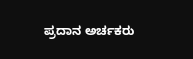ಪ್ರದಾನ ಅರ್ಚಕರು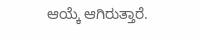ಆಯ್ಕೆ ಆಗಿರುತ್ತಾರೆ.